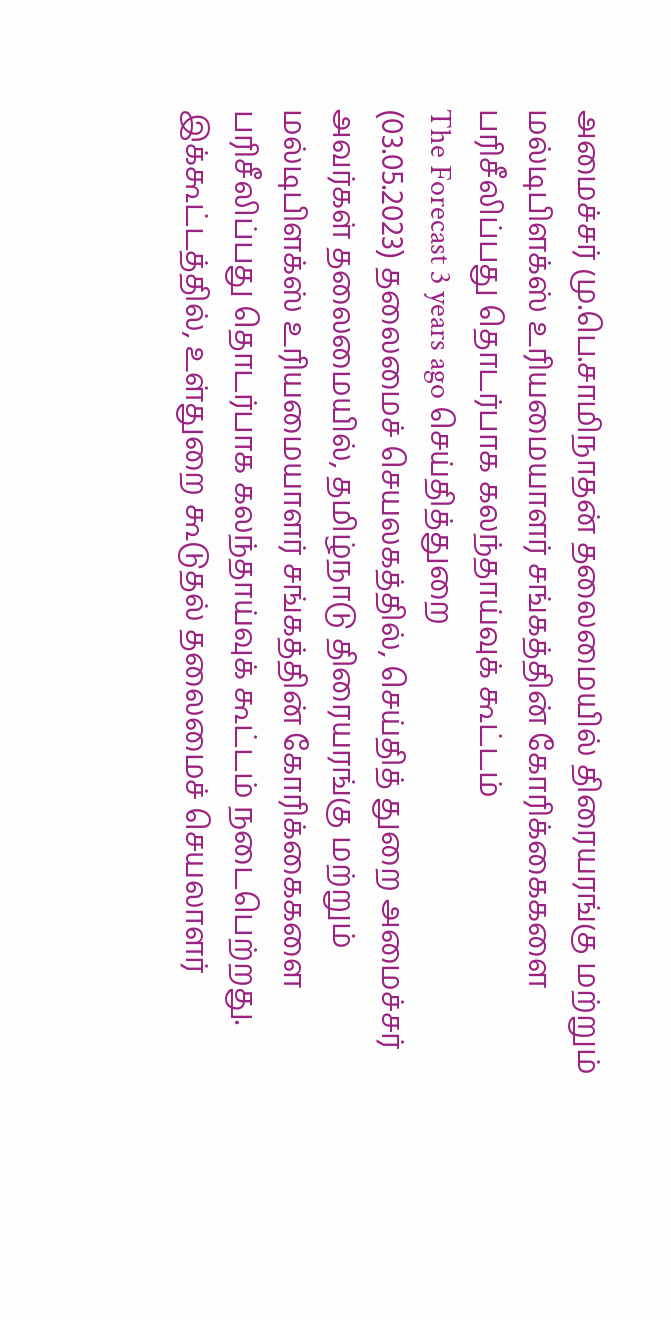அமைச்சர் மு.பெ.சாமிநாதன் தலைமையில் திரையரங்கு மற்றும் மல்டிபிளக்ஸ் உரியமையாளர் சங்கத்தின் கோரிக்கைகளை பரிசீலிப்பது தொடர்பாக கலந்தாய்வுக் கூட்டம்
The Forecast 3 years ago செய்தித்துறை
(03.05.2023) தலைமைச் செயலகத்தில், செய்தித் துறை அமைச்சர் அவர்கள் தலைமையில், தமிழ்நாடு திரையரங்கு மற்றும் மல்டிபிளக்ஸ் உரியமையாளர் சங்கத்தின் கோரிக்கைகளை பரிசீலிப்பது தொடர்பாக கலந்தாய்வுக் கூட்டம் நடைபெற்றது. இக்கூட்டத்தில், உள்துறை கூடுதல் தலைமைச் செயலாளர்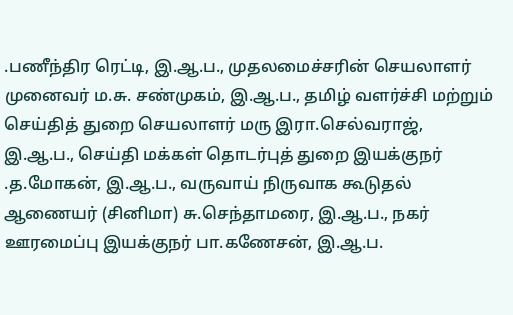.பணீந்திர ரெட்டி, இ.ஆ.ப., முதலமைச்சரின் செயலாளர் முனைவர் ம.சு. சண்முகம், இ.ஆ.ப., தமிழ் வளர்ச்சி மற்றும் செய்தித் துறை செயலாளர் மரு இரா.செல்வராஜ், இ.ஆ.ப., செய்தி மக்கள் தொடர்புத் துறை இயக்குநர் .த.மோகன், இ.ஆ.ப., வருவாய் நிருவாக கூடுதல் ஆணையர் (சினிமா) சு.செந்தாமரை, இ.ஆ.ப., நகர் ஊரமைப்பு இயக்குநர் பா.கணேசன், இ.ஆ.ப.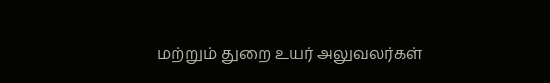மற்றும் துறை உயர் அலுவலர்கள்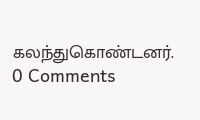கலந்துகொண்டனர்.
0 Comments